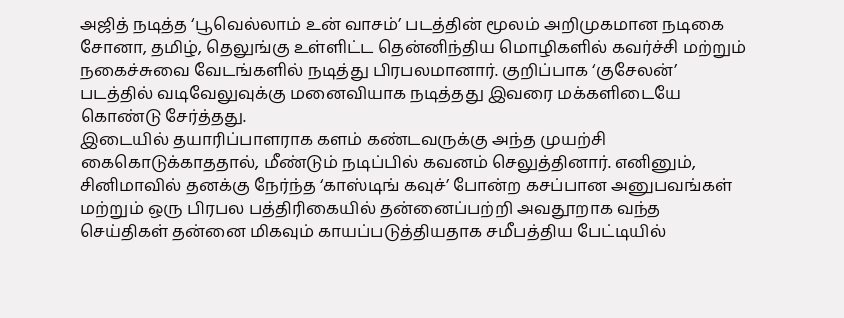அஜித் நடித்த ‘பூவெல்லாம் உன் வாசம்’ படத்தின் மூலம் அறிமுகமான நடிகை சோனா, தமிழ், தெலுங்கு உள்ளிட்ட தென்னிந்திய மொழிகளில் கவர்ச்சி மற்றும் நகைச்சுவை வேடங்களில் நடித்து பிரபலமானார். குறிப்பாக ‘குசேலன்’ படத்தில் வடிவேலுவுக்கு மனைவியாக நடித்தது இவரை மக்களிடையே கொண்டு சேர்த்தது.
இடையில் தயாரிப்பாளராக களம் கண்டவருக்கு அந்த முயற்சி கைகொடுக்காததால், மீண்டும் நடிப்பில் கவனம் செலுத்தினார். எனினும், சினிமாவில் தனக்கு நேர்ந்த ‘காஸ்டிங் கவுச்’ போன்ற கசப்பான அனுபவங்கள் மற்றும் ஒரு பிரபல பத்திரிகையில் தன்னைப்பற்றி அவதூறாக வந்த செய்திகள் தன்னை மிகவும் காயப்படுத்தியதாக சமீபத்திய பேட்டியில்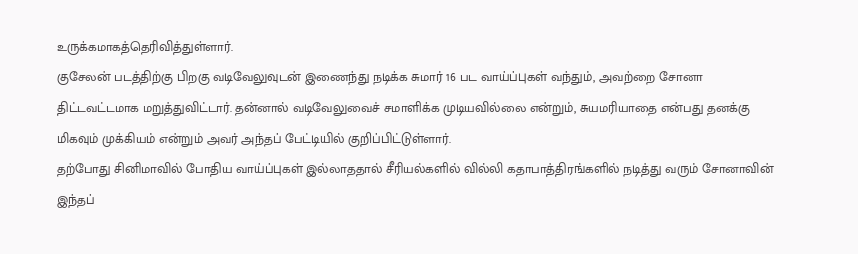உருக்கமாகத்தெரிவித்துள்ளார்.
குசேலன் படத்திற்கு பிறகு வடிவேலுவுடன் இணைந்து நடிக்க சுமார் 16 பட வாய்ப்புகள் வந்தும், அவற்றை சோனா திட்டவட்டமாக மறுத்துவிட்டார். தன்னால் வடிவேலுவைச் சமாளிக்க முடியவில்லை என்றும், சுயமரியாதை என்பது தனக்கு மிகவும் முக்கியம் என்றும் அவர் அந்தப் பேட்டியில் குறிப்பிட்டுள்ளார்.
தற்போது சினிமாவில் போதிய வாய்ப்புகள் இல்லாததால் சீரியல்களில் வில்லி கதாபாத்திரங்களில் நடித்து வரும் சோனாவின் இந்தப்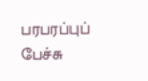பரபரப்புப் பேச்சு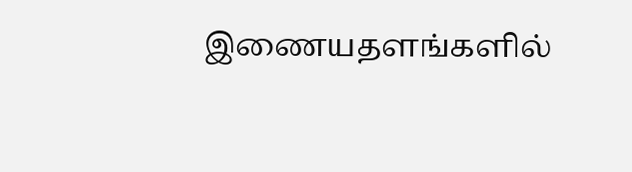இணையதளங்களில்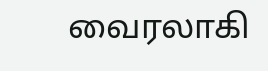வைரலாகி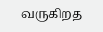வருகிறத